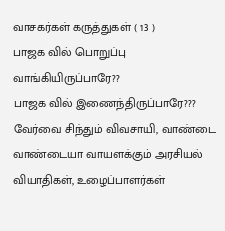வாசகர்கள் கருத்துகள் ( 13 )
பாஜக வில் பொறுப்பு வாங்கியிருப்பாரே??
பாஜக வில் இணைந்திருப்பாரே???
வேர்வை சிந்தும் விவசாயி, வாண்டை வாண்டையா வாயளக்கும் அரசியல் வியாதிகள், உழைப்பாளர்கள்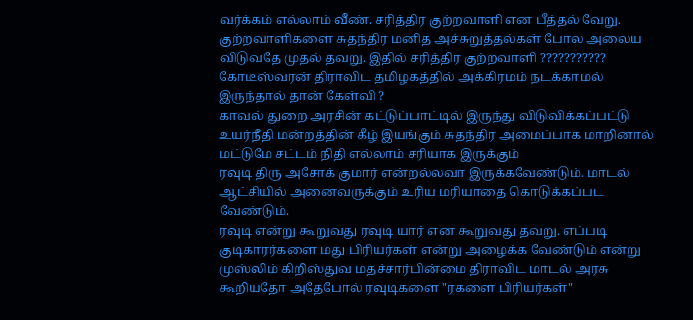வர்க்கம் எல்லாம் வீண். சரித்திர குற்றவாளி என பீத்தல் வேறு. குற்றவாளிகளை சுதந்திர மனித அச்சுறுத்தல்கள் போல அலைய விடுவதே முதல் தவறு. இதில் சரித்திர குற்றவாளி ??????????? கோடீஸ்வரன் திராவிட தமிழகத்தில் அக்கிரமம் நடக்காமல் இருந்தால் தான் கேள்வி ?
காவல் துறை அரசின் கட்டுப்பாட்டில் இருந்து விடுவிக்கப்பட்டு உயர்நீதி மன்றத்தின் கீழ் இயங்கும் சுதந்திர அமைப்பாக மாறினால் மட்டுமே சட்டம் நிதி எல்லாம் சரியாக இருக்கும்
ரவுடி திரு அசோக் குமார் என்றல்லவா இருக்கவேண்டும். மாடல் ஆட்சியில் அனைவருக்கும் உரிய மரியாதை கொடுக்கப்பட வேண்டும்.
ரவுடி என்று கூறுவது ரவுடி யார் என கூறுவது தவறு. எப்படி குடிகாரர்களை மது பிரியர்கள் என்று அழைக்க வேண்டும் என்று முஸ்லிம் கிறிஸ்துவ மதச்சார்பின்மை திராவிட மாடல் அரசு கூறியதோ அதேபோல் ரவுடிகளை "ரகளை பிரியர்கள்"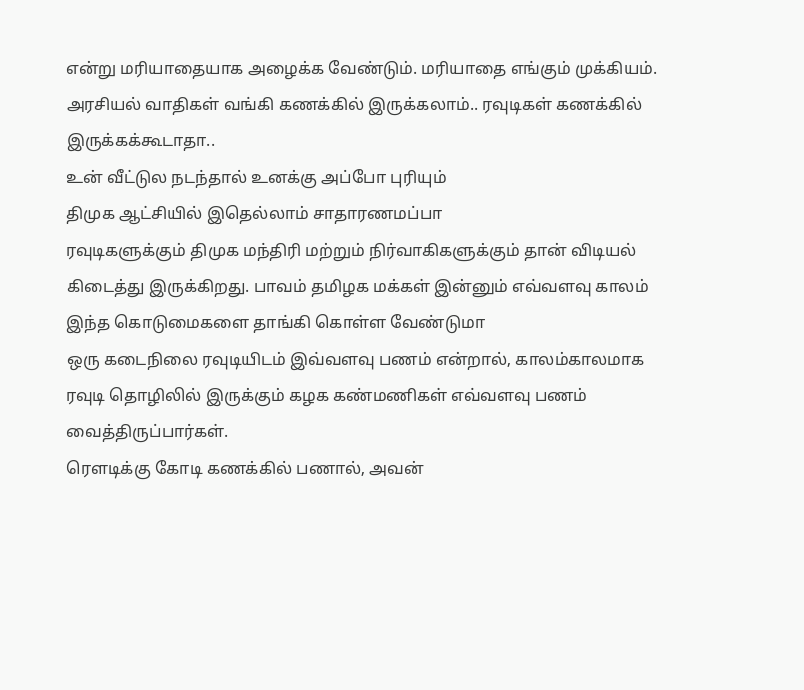என்று மரியாதையாக அழைக்க வேண்டும். மரியாதை எங்கும் முக்கியம்.
அரசியல் வாதிகள் வங்கி கணக்கில் இருக்கலாம்.. ரவுடிகள் கணக்கில் இருக்கக்கூடாதா..
உன் வீட்டுல நடந்தால் உனக்கு அப்போ புரியும்
திமுக ஆட்சியில் இதெல்லாம் சாதாரணமப்பா
ரவுடிகளுக்கும் திமுக மந்திரி மற்றும் நிர்வாகிகளுக்கும் தான் விடியல் கிடைத்து இருக்கிறது. பாவம் தமிழக மக்கள் இன்னும் எவ்வளவு காலம் இந்த கொடுமைகளை தாங்கி கொள்ள வேண்டுமா
ஒரு கடைநிலை ரவுடியிடம் இவ்வளவு பணம் என்றால், காலம்காலமாக ரவுடி தொழிலில் இருக்கும் கழக கண்மணிகள் எவ்வளவு பணம் வைத்திருப்பார்கள்.
ரௌடிக்கு கோடி கணக்கில் பணால், அவன்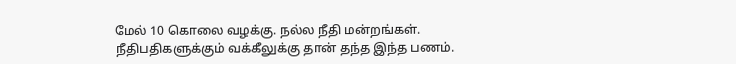மேல் 10 கொலை வழக்கு. நல்ல நீதி மன்றங்கள். நீதிபதிகளுக்கும் வக்கீலுக்கு தான் தந்த இந்த பணம்.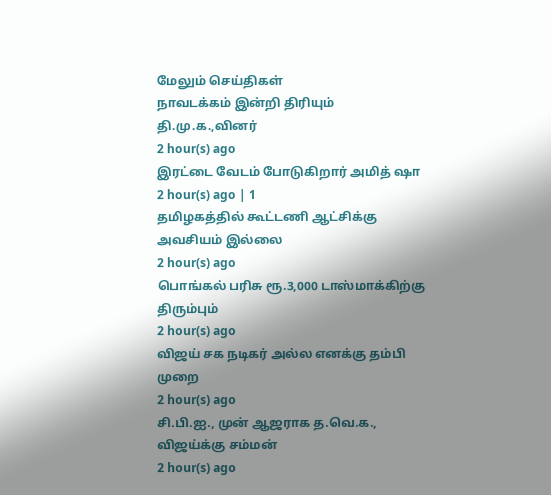மேலும் செய்திகள்
நாவடக்கம் இன்றி திரியும் தி.மு.க.,வினர்
2 hour(s) ago
இரட்டை வேடம் போடுகிறார் அமித் ஷா
2 hour(s) ago | 1
தமிழகத்தில் கூட்டணி ஆட்சிக்கு அவசியம் இல்லை
2 hour(s) ago
பொங்கல் பரிசு ரூ.3,000 டாஸ்மாக்கிற்கு திரும்பும்
2 hour(s) ago
விஜய் சக நடிகர் அல்ல எனக்கு தம்பி முறை
2 hour(s) ago
சி.பி.ஐ., முன் ஆஜராக த.வெ.க., விஜய்க்கு சம்மன்
2 hour(s) ago